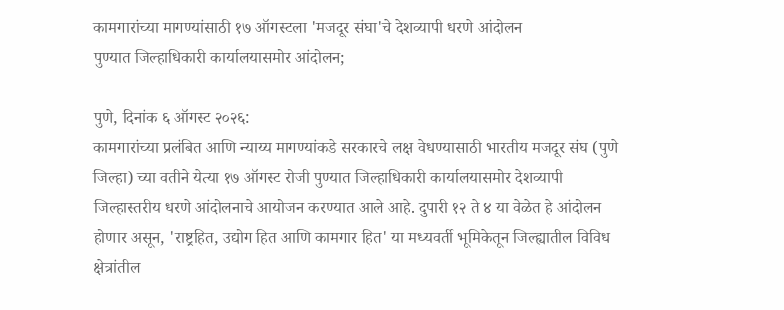कामगारांच्या मागण्यांसाठी १७ ऑगस्टला 'मजदूर संघा'चे देशव्यापी धरणे आंदोलन
पुण्यात जिल्हाधिकारी कार्यालयासमोर आंदोलन;

पुणे, दिनांक ६ ऑगस्ट २०२६:
कामगारांच्या प्रलंबित आणि न्याय्य मागण्यांकडे सरकारचे लक्ष वेधण्यासाठी भारतीय मजदूर संघ (पुणे जिल्हा) च्या वतीने येत्या १७ ऑगस्ट रोजी पुण्यात जिल्हाधिकारी कार्यालयासमोर देशव्यापी जिल्हास्तरीय धरणे आंदोलनाचे आयोजन करण्यात आले आहे. दुपारी १२ ते ४ या वेळेत हे आंदोलन होणार असून, 'राष्ट्रहित, उद्योग हित आणि कामगार हित' या मध्यवर्ती भूमिकेतून जिल्ह्यातील विविध क्षेत्रांतील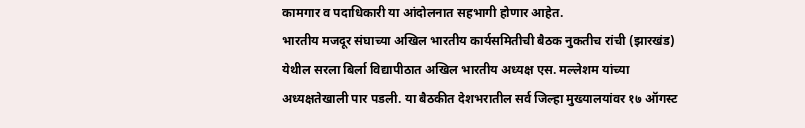कामगार व पदाधिकारी या आंदोलनात सहभागी होणार आहेत.
भारतीय मजदूर संघाच्या अखिल भारतीय कार्यसमितीची बैठक नुकतीच रांची (झारखंड) येथील सरला बिर्ला विद्यापीठात अखिल भारतीय अध्यक्ष एस. मल्लेशम यांच्या अध्यक्षतेखाली पार पडली. या बैठकीत देशभरातील सर्व जिल्हा मुख्यालयांवर १७ ऑगस्ट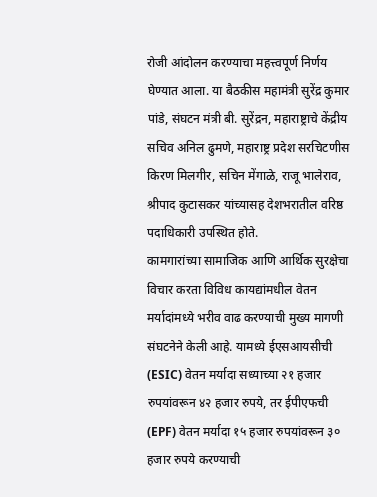रोजी आंदोलन करण्याचा महत्त्वपूर्ण निर्णय घेण्यात आला. या बैठकीस महामंत्री सुरेंद्र कुमार पांडे, संघटन मंत्री बी. सुरेंद्रन, महाराष्ट्राचे केंद्रीय सचिव अनिल ढुमणे, महाराष्ट्र प्रदेश सरचिटणीस किरण मिलगीर, सचिन मेंगाळे, राजू भालेराव, श्रीपाद कुटासकर यांच्यासह देशभरातील वरिष्ठ पदाधिकारी उपस्थित होते.
कामगारांच्या सामाजिक आणि आर्थिक सुरक्षेचा विचार करता विविध कायद्यांमधील वेतन मर्यादांमध्ये भरीव वाढ करण्याची मुख्य मागणी संघटनेने केली आहे. यामध्ये ईएसआयसीची (ESIC) वेतन मर्यादा सध्याच्या २१ हजार रुपयांवरून ४२ हजार रुपये, तर ईपीएफची (EPF) वेतन मर्यादा १५ हजार रुपयांवरून ३० हजार रुपये करण्याची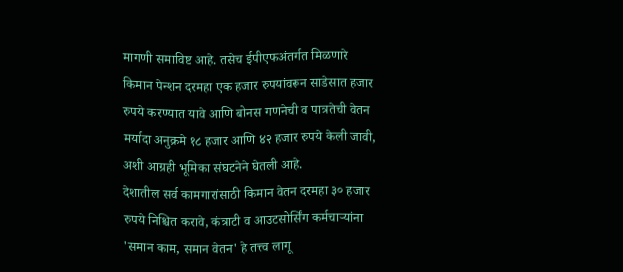मागणी समाविष्ट आहे. तसेच ईपीएफअंतर्गत मिळणारे किमान पेन्शन दरमहा एक हजार रुपयांवरून साडेसात हजार रुपये करण्यात यावे आणि बोनस गणनेची व पात्रतेची वेतन मर्यादा अनुक्रमे १८ हजार आणि ४२ हजार रुपये केली जावी, अशी आग्रही भूमिका संघटनेने घेतली आहे.
देशातील सर्व कामगारांसाठी किमान वेतन दरमहा ३० हजार रुपये निश्चित करावे, कंत्राटी व आउटसोर्सिंग कर्मचाऱ्यांना 'समान काम, समान वेतन' हे तत्त्व लागू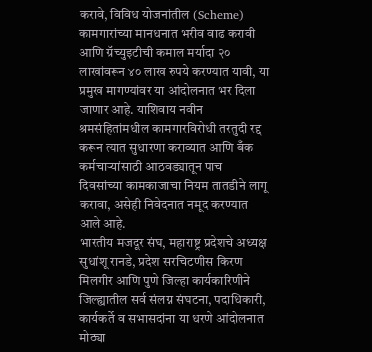करावे, विविध योजनांतील (Scheme) कामगारांच्या मानधनात भरीव वाढ करावी आणि ग्रॅच्युइटीची कमाल मर्यादा २० लाखांवरून ४० लाख रुपये करण्यात यावी, या प्रमुख मागण्यांवर या आंदोलनात भर दिला जाणार आहे. याशिवाय नवीन श्रमसंहितांमधील कामगारविरोधी तरतुदी रद्द करून त्यात सुधारणा कराव्यात आणि बँक कर्मचाऱ्यांसाठी आठवड्यातून पाच दिवसांच्या कामकाजाचा नियम तातडीने लागू करावा, असेही निवेदनात नमूद करण्यात आले आहे.
भारतीय मजदूर संघ, महाराष्ट्र प्रदेशचे अध्यक्ष सुधांशू रानडे, प्रदेश सरचिटणीस किरण मिलगीर आणि पुणे जिल्हा कार्यकारिणीने जिल्ह्यातील सर्व संलग्न संघटना, पदाधिकारी, कार्यकर्ते व सभासदांना या धरणे आंदोलनात मोठ्या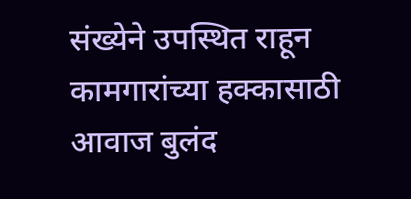संख्येने उपस्थित राहून कामगारांच्या हक्कासाठी आवाज बुलंद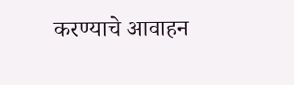करण्याचे आवाहन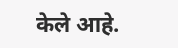केले आहे.